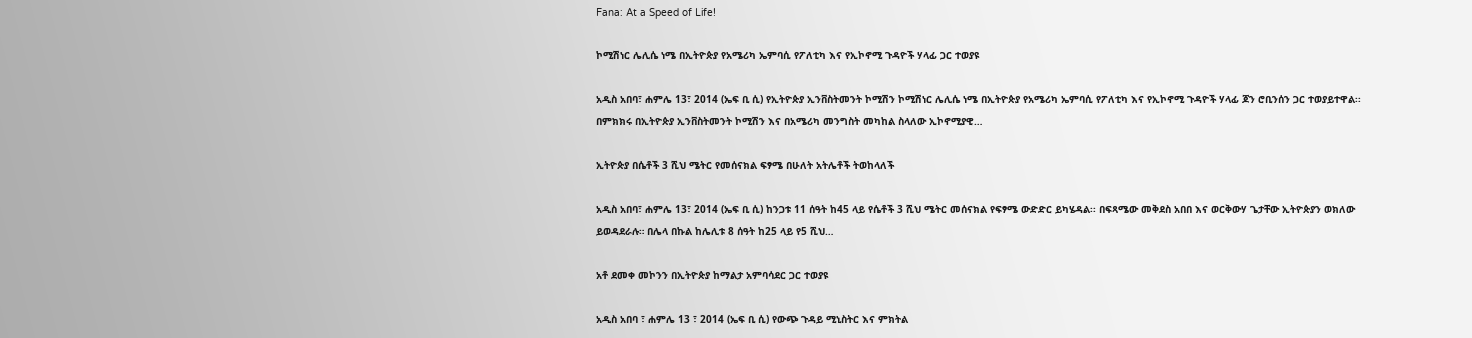Fana: At a Speed of Life!

ኮሚሽነር ሌሊሴ ነሜ በኢትዮጵያ የአሜሪካ ኤምባሲ የፖለቲካ እና የኢኮኖሚ ጉዳዮች ሃላፊ ጋር ተወያዩ

አዲስ አበባ፣ ሐምሌ 13፣ 2014 (ኤፍ ቢ ሲ) የኢትዮጵያ ኢንቨስትመንት ኮሚሽን ኮሚሽነር ሌሊሴ ነሜ በኢትዮጵያ የአሜሪካ ኤምባሲ የፖለቲካ እና የኢኮኖሚ ጉዳዮች ሃላፊ ጆን ሮቢንሰን ጋር ተወያይተዋል፡፡ በምክክሩ በኢትዮጵያ ኢንቨስትመንት ኮሚሽን እና በአሜሪካ መንግስት መካከል ስላለው ኢኮኖሚያዊ…

ኢትዮጵያ በሴቶች 3 ሺህ ሜትር የመሰናክል ፍፃሜ በሁለት አትሌቶች ትወከላለች

አዲስ አበባ፣ ሐምሌ 13፣ 2014 (ኤፍ ቢ ሲ) ከንጋቱ 11 ሰዓት ከ45 ላይ የሴቶች 3 ሺህ ሜትር መሰናክል የፍፃሜ ውድድር ይካሄዳል፡፡ በፍጻሜው መቅደስ አበበ እና ወርቅውሃ ጌታቸው ኢትዮጵያን ወክለው ይወዳደራሉ። በሌላ በኩል ከሌሊቱ 8 ሰዓት ከ25 ላይ የ5 ሺህ…

አቶ ደመቀ መኮንን በኢትዮጵያ ከማልታ አምባሳደር ጋር ተወያዩ

አዲስ አበባ ፣ ሐምሌ 13 ፣ 2014 (ኤፍ ቢ ሲ) የውጭ ጉዳይ ሚኒስትር እና ምክትል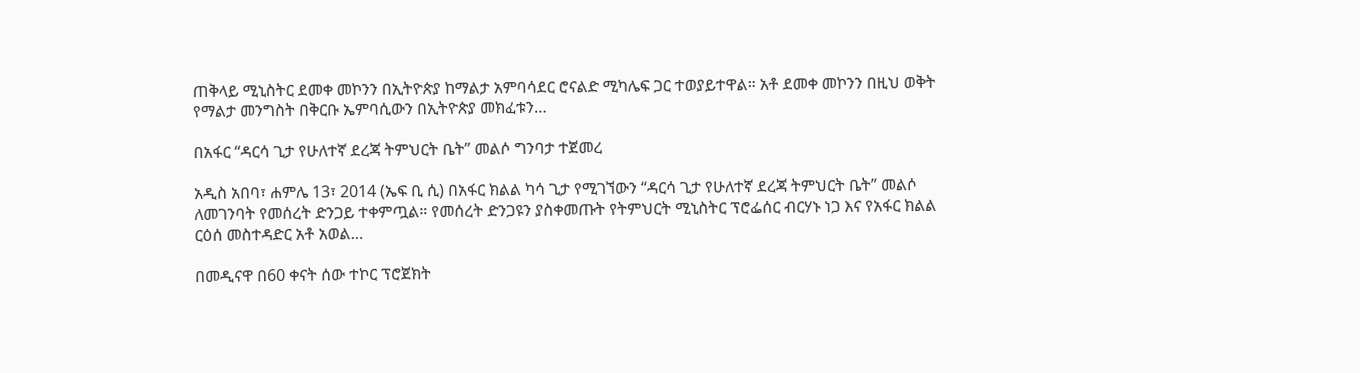ጠቅላይ ሚኒስትር ደመቀ መኮንን በኢትዮጵያ ከማልታ አምባሳደር ሮናልድ ሚካሌፍ ጋር ተወያይተዋል። አቶ ደመቀ መኮንን በዚህ ወቅት የማልታ መንግስት በቅርቡ ኤምባሲውን በኢትዮጵያ መክፈቱን…

በአፋር “ዳርሳ ጊታ የሁለተኛ ደረጃ ትምህርት ቤት” መልሶ ግንባታ ተጀመረ

አዲስ አበባ፣ ሐምሌ 13፣ 2014 (ኤፍ ቢ ሲ) በአፋር ክልል ካሳ ጊታ የሚገኘውን “ዳርሳ ጊታ የሁለተኛ ደረጃ ትምህርት ቤት” መልሶ ለመገንባት የመሰረት ድንጋይ ተቀምጧል። የመሰረት ድንጋዩን ያስቀመጡት የትምህርት ሚኒስትር ፕሮፌሰር ብርሃኑ ነጋ እና የአፋር ክልል ርዕሰ መስተዳድር አቶ አወል…

በመዲናዋ በ60 ቀናት ሰው ተኮር ፕሮጀክት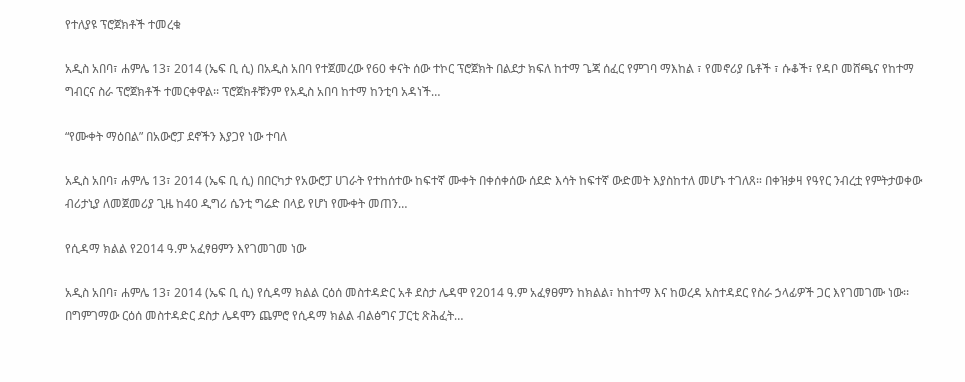የተለያዩ ፕሮጀክቶች ተመረቁ

አዲስ አበባ፣ ሐምሌ 13፣ 2014 (ኤፍ ቢ ሲ) በአዲስ አበባ የተጀመረው የ60 ቀናት ሰው ተኮር ፕሮጀክት በልደታ ክፍለ ከተማ ጌጃ ሰፈር የምገባ ማእከል ፣ የመኖሪያ ቤቶች ፣ ሱቆች፣ የዳቦ መሸጫና የከተማ ግብርና ስራ ፕሮጀክቶች ተመርቀዋል፡፡ ፕሮጀክቶቹንም የአዲስ አበባ ከተማ ከንቲባ አዳነች…

“የሙቀት ማዕበል” በአውሮፓ ደኖችን እያጋየ ነው ተባለ

አዲስ አበባ፣ ሐምሌ 13፣ 2014 (ኤፍ ቢ ሲ) በበርካታ የአውሮፓ ሀገራት የተከሰተው ከፍተኛ ሙቀት በቀሰቀሰው ሰደድ እሳት ከፍተኛ ውድመት እያስከተለ መሆኑ ተገለጸ። በቀዝቃዛ የዓየር ንብረቷ የምትታወቀው ብሪታኒያ ለመጀመሪያ ጊዜ ከ40 ዲግሪ ሴንቲ ግሬድ በላይ የሆነ የሙቀት መጠን…

የሲዳማ ክልል የ2014 ዓ.ም አፈፃፀምን እየገመገመ ነው

አዲስ አበባ፣ ሐምሌ 13፣ 2014 (ኤፍ ቢ ሲ) የሲዳማ ክልል ርዕሰ መስተዳድር አቶ ደስታ ሌዳሞ የ2014 ዓ.ም አፈፃፀምን ከክልል፣ ከከተማ እና ከወረዳ አስተዳደር የስራ ኃላፊዎች ጋር እየገመገሙ ነው፡፡ በግምገማው ርዕሰ መስተዳድር ደስታ ሌዳሞን ጨምሮ የሲዳማ ክልል ብልፅግና ፓርቲ ጽሕፈት…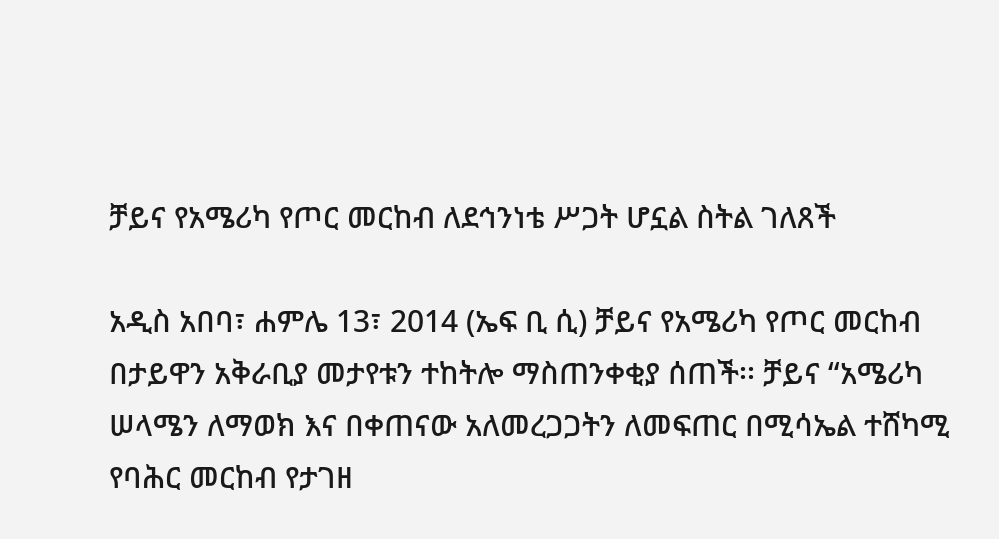ቻይና የአሜሪካ የጦር መርከብ ለደኅንነቴ ሥጋት ሆኗል ስትል ገለጸች

አዲስ አበባ፣ ሐምሌ 13፣ 2014 (ኤፍ ቢ ሲ) ቻይና የአሜሪካ የጦር መርከብ በታይዋን አቅራቢያ መታየቱን ተከትሎ ማስጠንቀቂያ ሰጠች፡፡ ቻይና “አሜሪካ ሠላሜን ለማወክ እና በቀጠናው አለመረጋጋትን ለመፍጠር በሚሳኤል ተሸካሚ የባሕር መርከብ የታገዘ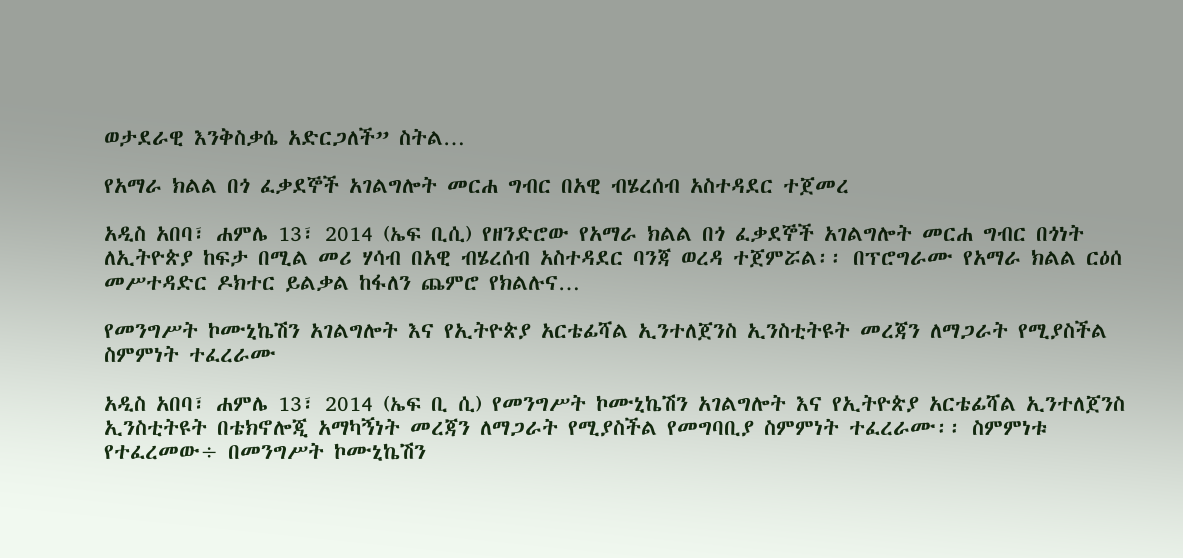ወታደራዊ እንቅስቃሴ አድርጋለች” ስትል…

የአማራ ክልል በጎ ፈቃደኞች አገልግሎት መርሐ ግብር በአዊ ብሄረሰብ አስተዳደር ተጀመረ

አዲስ አበባ፣ ሐምሌ 13፣ 2014 (ኤፍ ቢሲ) የዘንድሮው የአማራ ክልል በጎ ፈቃደኞች አገልግሎት መርሐ ግብር በጎነት ለኢትዮጵያ ከፍታ በሚል መሪ ሃሳብ በአዊ ብሄረሰብ አስተዳደር ባንጃ ወረዳ ተጀምሯል፡፡ በፕሮግራሙ የአማራ ክልል ርዕሰ መሥተዳድር ዶክተር ይልቃል ከፋለን ጨምሮ የክልሉና…

የመንግሥት ኮሙኒኬሽን አገልግሎት እና የኢትዮጵያ አርቴፊሻል ኢንተለጀንስ ኢንስቲትዩት መረጃን ለማጋራት የሚያስችል ስምምነት ተፈረራሙ

አዲስ አበባ፣ ሐምሌ 13፣ 2014 (ኤፍ ቢ ሲ) የመንግሥት ኮሙኒኬሽን አገልግሎት እና የኢትዮጵያ አርቴፊሻል ኢንተለጀንስ ኢንስቲትዩት በቴክኖሎጂ አማካኝነት መረጃን ለማጋራት የሚያስችል የመግባቢያ ስምምነት ተፈረራሙ፡፡ ስምምነቱ የተፈረመው÷ በመንግሥት ኮሙኒኬሽን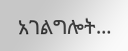አገልግሎት…